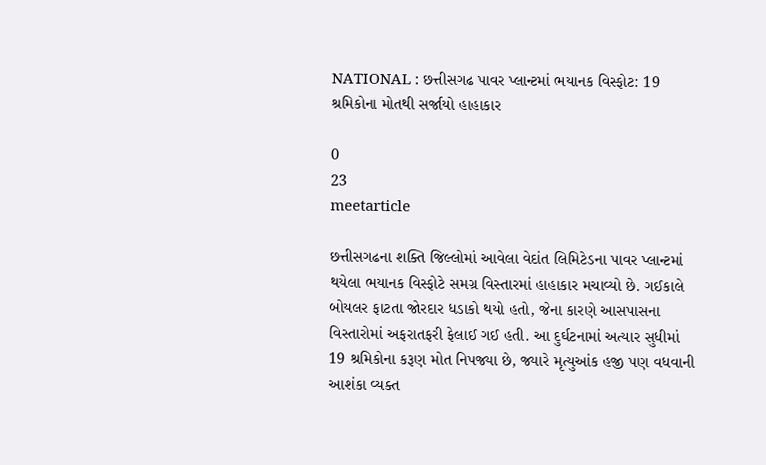NATIONAL : છત્તીસગઢ પાવર પ્લાન્ટમાં ભયાનક વિસ્ફોટ: 19 શ્રમિકોના મોતથી સર્જાયો હાહાકાર

0
23
meetarticle

છત્તીસગઢના શક્તિ જિલ્લોમાં આવેલા વેદાંત લિમિટેડના પાવર પ્લાન્ટમાં થયેલા ભયાનક વિસ્ફોટે સમગ્ર વિસ્તારમાં હાહાકાર મચાવ્યો છે. ગઈકાલે બોયલર ફાટતા જોરદાર ધડાકો થયો હતો, જેના કારણે આસપાસના વિસ્તારોમાં અફરાતફરી ફેલાઈ ગઈ હતી. આ દુર્ઘટનામાં અત્યાર સુધીમાં 19 શ્રમિકોના કરૂણ મોત નિપજ્યા છે, જ્યારે મૃત્યુઆંક હજી પણ વધવાની આશંકા વ્યક્ત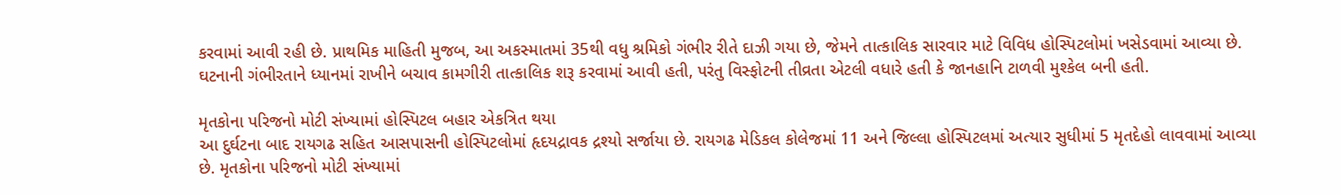કરવામાં આવી રહી છે. પ્રાથમિક માહિતી મુજબ, આ અકસ્માતમાં 35થી વધુ શ્રમિકો ગંભીર રીતે દાઝી ગયા છે, જેમને તાત્કાલિક સારવાર માટે વિવિધ હોસ્પિટલોમાં ખસેડવામાં આવ્યા છે. ઘટનાની ગંભીરતાને ધ્યાનમાં રાખીને બચાવ કામગીરી તાત્કાલિક શરૂ કરવામાં આવી હતી, પરંતુ વિસ્ફોટની તીવ્રતા એટલી વધારે હતી કે જાનહાનિ ટાળવી મુશ્કેલ બની હતી.

મૃતકોના પરિજનો મોટી સંખ્યામાં હોસ્પિટલ બહાર એકત્રિત થયા
આ દુર્ઘટના બાદ રાયગઢ સહિત આસપાસની હોસ્પિટલોમાં હૃદયદ્રાવક દ્રશ્યો સર્જાયા છે. રાયગઢ મેડિકલ કોલેજમાં 11 અને જિલ્લા હોસ્પિટલમાં અત્યાર સુધીમાં 5 મૃતદેહો લાવવામાં આવ્યા છે. મૃતકોના પરિજનો મોટી સંખ્યામાં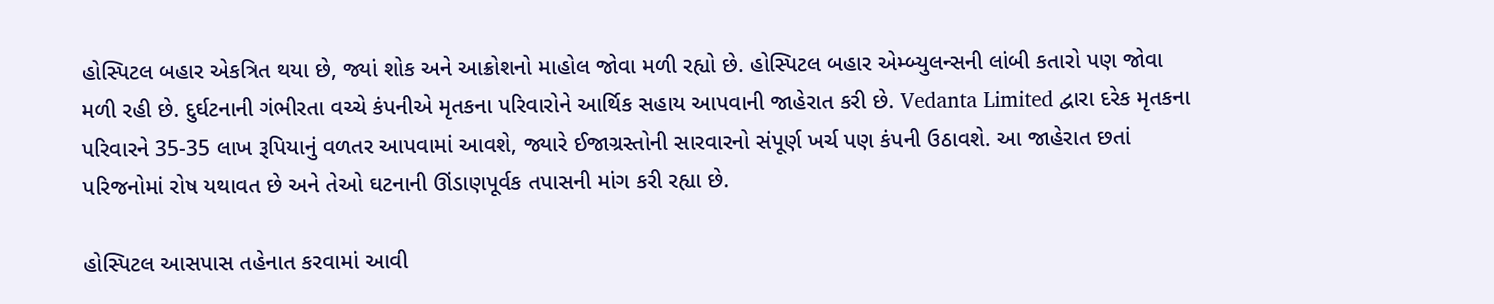હોસ્પિટલ બહાર એકત્રિત થયા છે, જ્યાં શોક અને આક્રોશનો માહોલ જોવા મળી રહ્યો છે. હોસ્પિટલ બહાર એમ્બ્યુલન્સની લાંબી કતારો પણ જોવા મળી રહી છે. દુર્ઘટનાની ગંભીરતા વચ્ચે કંપનીએ મૃતકના પરિવારોને આર્થિક સહાય આપવાની જાહેરાત કરી છે. Vedanta Limited દ્વારા દરેક મૃતકના પરિવારને 35-35 લાખ રૂપિયાનું વળતર આપવામાં આવશે, જ્યારે ઈજાગ્રસ્તોની સારવારનો સંપૂર્ણ ખર્ચ પણ કંપની ઉઠાવશે. આ જાહેરાત છતાં પરિજનોમાં રોષ યથાવત છે અને તેઓ ઘટનાની ઊંડાણપૂર્વક તપાસની માંગ કરી રહ્યા છે.

હોસ્પિટલ આસપાસ તહેનાત કરવામાં આવી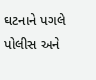ઘટનાને પગલે પોલીસ અને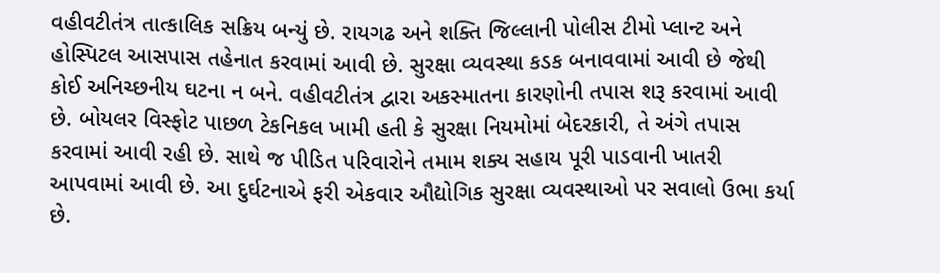વહીવટીતંત્ર તાત્કાલિક સક્રિય બન્યું છે. રાયગઢ અને શક્તિ જિલ્લાની પોલીસ ટીમો પ્લાન્ટ અને હોસ્પિટલ આસપાસ તહેનાત કરવામાં આવી છે. સુરક્ષા વ્યવસ્થા કડક બનાવવામાં આવી છે જેથી કોઈ અનિચ્છનીય ઘટના ન બને. વહીવટીતંત્ર દ્વારા અકસ્માતના કારણોની તપાસ શરૂ કરવામાં આવી છે. બોયલર વિસ્ફોટ પાછળ ટેકનિકલ ખામી હતી કે સુરક્ષા નિયમોમાં બેદરકારી, તે અંગે તપાસ કરવામાં આવી રહી છે. સાથે જ પીડિત પરિવારોને તમામ શક્ય સહાય પૂરી પાડવાની ખાતરી આપવામાં આવી છે. આ દુર્ઘટનાએ ફરી એકવાર ઔદ્યોગિક સુરક્ષા વ્યવસ્થાઓ પર સવાલો ઉભા કર્યા છે.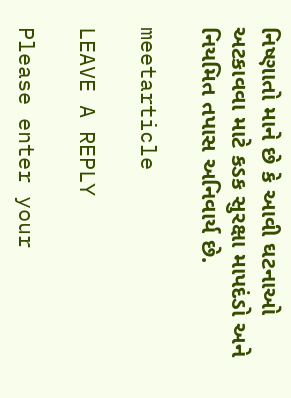નિષ્ણાતો માને છે કે આવી ઘટનાઓ અટકાવવા માટે કડક સુરક્ષા માપદંડો અને નિયમિત તપાસ અનિવાર્ય છે.

meetarticle

LEAVE A REPLY

Please enter your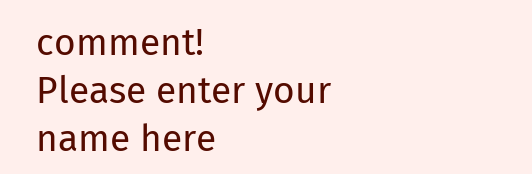comment!
Please enter your name here